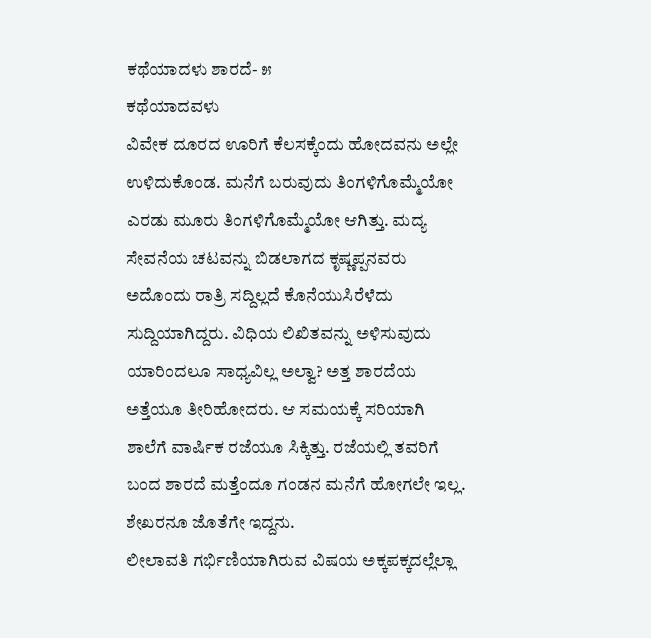ಕಥೆಯಾದಳು ಶಾರದೆ- ೫
ಕಥೆಯಾದವಳು
ವಿವೇಕ ದೂರದ ಊರಿಗೆ ಕೆಲಸಕ್ಕೆಂದು ಹೋದವನು ಅಲ್ಲೇ ಉಳಿದುಕೊಂಡ. ಮನೆಗೆ ಬರುವುದು ತಿಂಗಳಿಗೊಮ್ಮೆಯೋ ಎರಡು ಮೂರು ತಿಂಗಳಿಗೊಮ್ಮೆಯೋ ಆಗಿತ್ತು. ಮದ್ಯ ಸೇವನೆಯ ಚಟವನ್ನು ಬಿಡಲಾಗದ ಕೃಷ್ಣಪ್ಪನವರು ಅದೊಂದು ರಾತ್ರಿ ಸದ್ದಿಲ್ಲದೆ ಕೊನೆಯುಸಿರೆಳೆದು ಸುದ್ದಿಯಾಗಿದ್ದರು. ವಿಧಿಯ ಲಿಖಿತವನ್ನು ಅಳಿಸುವುದು ಯಾರಿಂದಲೂ ಸಾಧ್ಯವಿಲ್ಲ ಅಲ್ವಾ? ಅತ್ತ ಶಾರದೆಯ ಅತ್ತೆಯೂ ತೀರಿಹೋದರು. ಆ ಸಮಯಕ್ಕೆ ಸರಿಯಾಗಿ ಶಾಲೆಗೆ ವಾರ್ಷಿಕ ರಜೆಯೂ ಸಿಕ್ಕಿತ್ತು. ರಜೆಯಲ್ಲಿ ತವರಿಗೆ ಬಂದ ಶಾರದೆ ಮತ್ತೆಂದೂ ಗಂಡನ ಮನೆಗೆ ಹೋಗಲೇ ಇಲ್ಲ. ಶೇಖರನೂ ಜೊತೆಗೇ ಇದ್ದನು.
ಲೀಲಾವತಿ ಗರ್ಭಿಣಿಯಾಗಿರುವ ವಿಷಯ ಅಕ್ಕಪಕ್ಕದಲ್ಲೆಲ್ಲಾ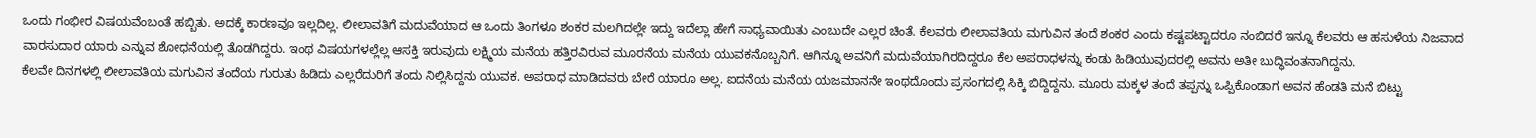ಒಂದು ಗಂಭೀರ ವಿಷಯವೆಂಬಂತೆ ಹಬ್ಬಿತು. ಅದಕ್ಕೆ ಕಾರಣವೂ ಇಲ್ಲದಿಲ್ಲ. ಲೀಲಾವತಿಗೆ ಮದುವೆಯಾದ ಆ ಒಂದು ತಿಂಗಳೂ ಶಂಕರ ಮಲಗಿದಲ್ಲೇ ಇದ್ದು ಇದೆಲ್ಲಾ ಹೇಗೆ ಸಾಧ್ಯವಾಯಿತು ಎಂಬುದೇ ಎಲ್ಲರ ಚಿಂತೆ. ಕೆಲವರು ಲೀಲಾವತಿಯ ಮಗುವಿನ ತಂದೆ ಶಂಕರ ಎಂದು ಕಷ್ಟಪಟ್ಟಾದರೂ ನಂಬಿದರೆ ಇನ್ನೂ ಕೆಲವರು ಆ ಹಸುಳೆಯ ನಿಜವಾದ ವಾರಸುದಾರ ಯಾರು ಎನ್ನುವ ಶೋಧನೆಯಲ್ಲಿ ತೊಡಗಿದ್ದರು. ಇಂಥ ವಿಷಯಗಳಲ್ಲೆಲ್ಲ ಆಸಕ್ತಿ ಇರುವುದು ಲಕ್ಷ್ಮಿಯ ಮನೆಯ ಹತ್ತಿರವಿರುವ ಮೂರನೆಯ ಮನೆಯ ಯುವಕನೊಬ್ಬನಿಗೆ. ಆಗಿನ್ನೂ ಅವನಿಗೆ ಮದುವೆಯಾಗಿರದಿದ್ದರೂ ಕೆಲ ಅಪರಾಧಳನ್ನು ಕಂಡು ಹಿಡಿಯುವುದರಲ್ಲಿ ಅವನು ಅತೀ ಬುದ್ಧಿವಂತನಾಗಿದ್ದನು.
ಕೆಲವೇ ದಿನಗಳಲ್ಲಿ ಲೀಲಾವತಿಯ ಮಗುವಿನ ತಂದೆಯ ಗುರುತು ಹಿಡಿದು ಎಲ್ಲರೆದುರಿಗೆ ತಂದು ನಿಲ್ಲಿಸಿದ್ದನು ಯುವಕ. ಅಪರಾಧ ಮಾಡಿದವರು ಬೇರೆ ಯಾರೂ ಅಲ್ಲ. ಐದನೆಯ ಮನೆಯ ಯಜಮಾನನೇ ಇಂಥದೊಂದು ಪ್ರಸಂಗದಲ್ಲಿ ಸಿಕ್ಕಿ ಬಿದ್ದಿದ್ದನು. ಮೂರು ಮಕ್ಕಳ ತಂದೆ ತಪ್ಪನ್ನು ಒಪ್ಪಿಕೊಂಡಾಗ ಅವನ ಹೆಂಡತಿ ಮನೆ ಬಿಟ್ಟು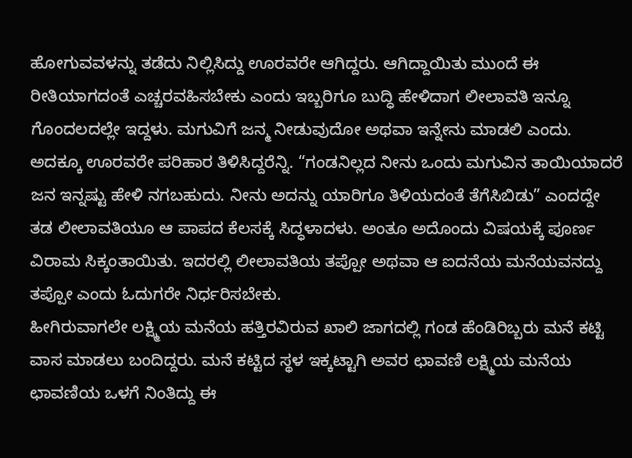ಹೋಗುವವಳನ್ನು ತಡೆದು ನಿಲ್ಲಿಸಿದ್ದು ಊರವರೇ ಆಗಿದ್ದರು. ಆಗಿದ್ದಾಯಿತು ಮುಂದೆ ಈ ರೀತಿಯಾಗದಂತೆ ಎಚ್ಚರವಹಿಸಬೇಕು ಎಂದು ಇಬ್ಬರಿಗೂ ಬುದ್ಧಿ ಹೇಳಿದಾಗ ಲೀಲಾವತಿ ಇನ್ನೂ ಗೊಂದಲದಲ್ಲೇ ಇದ್ದಳು. ಮಗುವಿಗೆ ಜನ್ಮ ನೀಡುವುದೋ ಅಥವಾ ಇನ್ನೇನು ಮಾಡಲಿ ಎಂದು. ಅದಕ್ಕೂ ಊರವರೇ ಪರಿಹಾರ ತಿಳಿಸಿದ್ದರೆನ್ನಿ. “ಗಂಡನಿಲ್ಲದ ನೀನು ಒಂದು ಮಗುವಿನ ತಾಯಿಯಾದರೆ ಜನ ಇನ್ನಷ್ಟು ಹೇಳಿ ನಗಬಹುದು. ನೀನು ಅದನ್ನು ಯಾರಿಗೂ ತಿಳಿಯದಂತೆ ತೆಗೆಸಿಬಿಡು” ಎಂದದ್ದೇ ತಡ ಲೀಲಾವತಿಯೂ ಆ ಪಾಪದ ಕೆಲಸಕ್ಕೆ ಸಿದ್ಧಳಾದಳು. ಅಂತೂ ಅದೊಂದು ವಿಷಯಕ್ಕೆ ಪೂರ್ಣ ವಿರಾಮ ಸಿಕ್ಕಂತಾಯಿತು. ಇದರಲ್ಲಿ ಲೀಲಾವತಿಯ ತಪ್ಪೋ ಅಥವಾ ಆ ಐದನೆಯ ಮನೆಯವನದ್ದು ತಪ್ಪೋ ಎಂದು ಓದುಗರೇ ನಿರ್ಧರಿಸಬೇಕು.
ಹೀಗಿರುವಾಗಲೇ ಲಕ್ಷ್ಮಿಯ ಮನೆಯ ಹತ್ತಿರವಿರುವ ಖಾಲಿ ಜಾಗದಲ್ಲಿ ಗಂಡ ಹೆಂಡಿರಿಬ್ಬರು ಮನೆ ಕಟ್ಟಿ ವಾಸ ಮಾಡಲು ಬಂದಿದ್ದರು. ಮನೆ ಕಟ್ಟಿದ ಸ್ಥಳ ಇಕ್ಕಟ್ಟಾಗಿ ಅವರ ಛಾವಣಿ ಲಕ್ಷ್ಮಿಯ ಮನೆಯ ಛಾವಣಿಯ ಒಳಗೆ ನಿಂತಿದ್ದು ಈ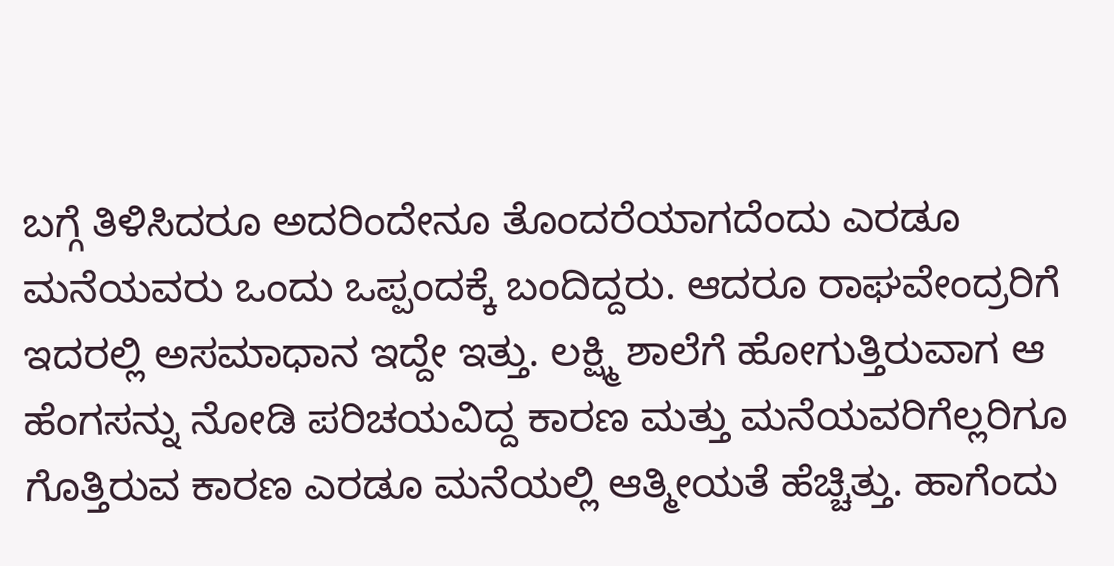ಬಗ್ಗೆ ತಿಳಿಸಿದರೂ ಅದರಿಂದೇನೂ ತೊಂದರೆಯಾಗದೆಂದು ಎರಡೂ ಮನೆಯವರು ಒಂದು ಒಪ್ಪಂದಕ್ಕೆ ಬಂದಿದ್ದರು. ಆದರೂ ರಾಘವೇಂದ್ರರಿಗೆ ಇದರಲ್ಲಿ ಅಸಮಾಧಾನ ಇದ್ದೇ ಇತ್ತು. ಲಕ್ಷ್ಮಿ ಶಾಲೆಗೆ ಹೋಗುತ್ತಿರುವಾಗ ಆ ಹೆಂಗಸನ್ನು ನೋಡಿ ಪರಿಚಯವಿದ್ದ ಕಾರಣ ಮತ್ತು ಮನೆಯವರಿಗೆಲ್ಲರಿಗೂ ಗೊತ್ತಿರುವ ಕಾರಣ ಎರಡೂ ಮನೆಯಲ್ಲಿ ಆತ್ಮೀಯತೆ ಹೆಚ್ಚಿತ್ತು. ಹಾಗೆಂದು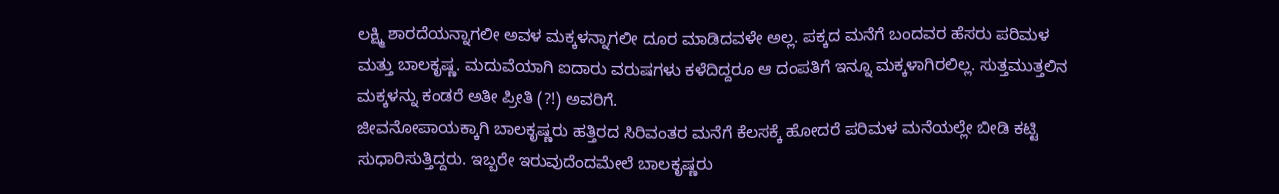ಲಕ್ಷ್ಮಿ ಶಾರದೆಯನ್ನಾಗಲೀ ಅವಳ ಮಕ್ಕಳನ್ನಾಗಲೀ ದೂರ ಮಾಡಿದವಳೇ ಅಲ್ಲ. ಪಕ್ಕದ ಮನೆಗೆ ಬಂದವರ ಹೆಸರು ಪರಿಮಳ ಮತ್ತು ಬಾಲಕೃಷ್ಣ. ಮದುವೆಯಾಗಿ ಐದಾರು ವರುಷಗಳು ಕಳೆದಿದ್ದರೂ ಆ ದಂಪತಿಗೆ ಇನ್ನೂ ಮಕ್ಕಳಾಗಿರಲಿಲ್ಲ. ಸುತ್ತಮುತ್ತಲಿನ ಮಕ್ಕಳನ್ನು ಕಂಡರೆ ಅತೀ ಪ್ರೀತಿ (?!) ಅವರಿಗೆ.
ಜೀವನೋಪಾಯಕ್ಕಾಗಿ ಬಾಲಕೃಷ್ಣರು ಹತ್ತಿರದ ಸಿರಿವಂತರ ಮನೆಗೆ ಕೆಲಸಕ್ಕೆ ಹೋದರೆ ಪರಿಮಳ ಮನೆಯಲ್ಲೇ ಬೀಡಿ ಕಟ್ಟಿ ಸುಧಾರಿಸುತ್ತಿದ್ದರು. ಇಬ್ಬರೇ ಇರುವುದೆಂದಮೇಲೆ ಬಾಲಕೃಷ್ಣರು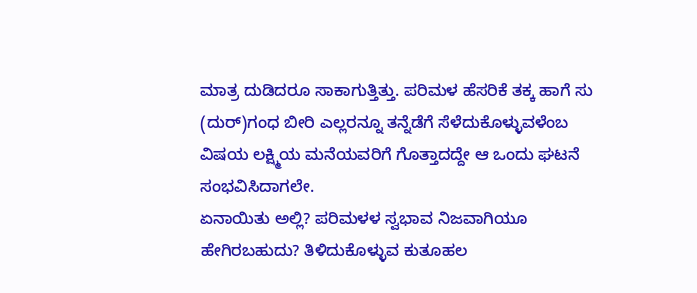ಮಾತ್ರ ದುಡಿದರೂ ಸಾಕಾಗುತ್ತಿತ್ತು. ಪರಿಮಳ ಹೆಸರಿಕೆ ತಕ್ಕ ಹಾಗೆ ಸು (ದುರ್)ಗಂಧ ಬೀರಿ ಎಲ್ಲರನ್ನೂ ತನ್ನೆಡೆಗೆ ಸೆಳೆದುಕೊಳ್ಳುವಳೆಂಬ ವಿಷಯ ಲಕ್ಷ್ಮಿಯ ಮನೆಯವರಿಗೆ ಗೊತ್ತಾದದ್ದೇ ಆ ಒಂದು ಘಟನೆ ಸಂಭವಿಸಿದಾಗಲೇ.
ಏನಾಯಿತು ಅಲ್ಲಿ? ಪರಿಮಳಳ ಸ್ವಭಾವ ನಿಜವಾಗಿಯೂ ಹೇಗಿರಬಹುದು? ತಿಳಿದುಕೊಳ್ಳುವ ಕುತೂಹಲ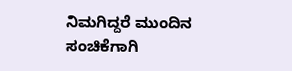ನಿಮಗಿದ್ದರೆ ಮುಂದಿನ ಸಂಚಿಕೆಗಾಗಿ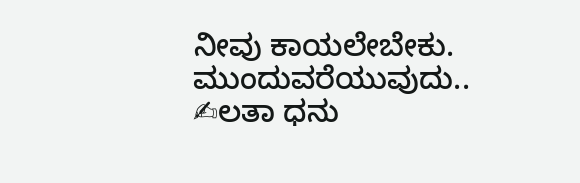ನೀವು ಕಾಯಲೇಬೇಕು.
ಮುಂದುವರೆಯುವುದು..
✍ಲತಾ ಧನು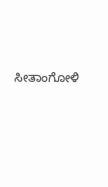ಸೀತಾಂಗೋಳಿ